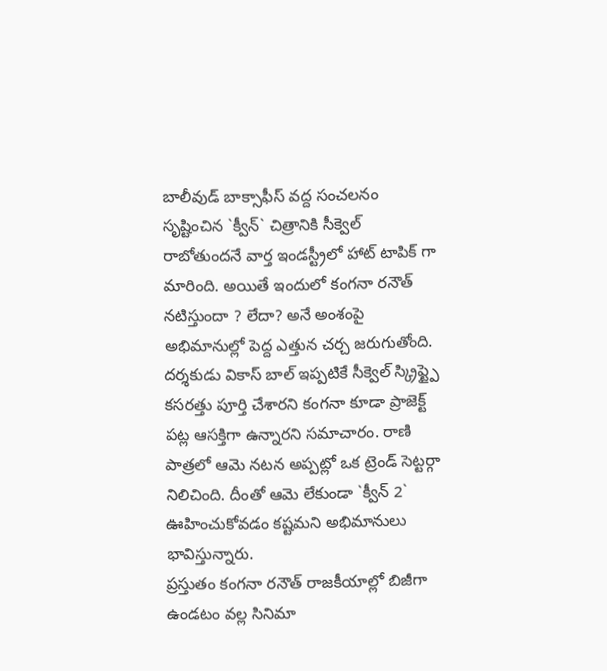బాలీవుడ్ బాక్సాఫీస్ వద్ద సంచలనం సృష్టించిన `క్వీన్` చిత్రానికి సీక్వెల్ రాబోతుందనే వార్త ఇండస్ట్రీలో హాట్ టాపిక్ గా మారింది. అయితే ఇందులో కంగనా రనౌత్ నటిస్తుందా ? లేదా? అనే అంశంపై అభిమానుల్లో పెద్ద ఎత్తున చర్చ జరుగుతోంది. దర్శకుడు వికాస్ బాల్ ఇప్పటికే సీక్వెల్ స్క్రిప్ట్పై కసరత్తు పూర్తి చేశారని కంగనా కూడా ప్రాజెక్ట్ పట్ల ఆసక్తిగా ఉన్నారని సమాచారం. రాణి పాత్రలో ఆమె నటన అప్పట్లో ఒక ట్రెండ్ సెట్టర్గా నిలిచింది. దీంతో ఆమె లేకుండా `క్వీన్ 2` ఊహించుకోవడం కష్టమని అభిమానులు భావిస్తున్నారు.
ప్రస్తుతం కంగనా రనౌత్ రాజకీయాల్లో బిజీగా ఉండటం వల్ల సినిమా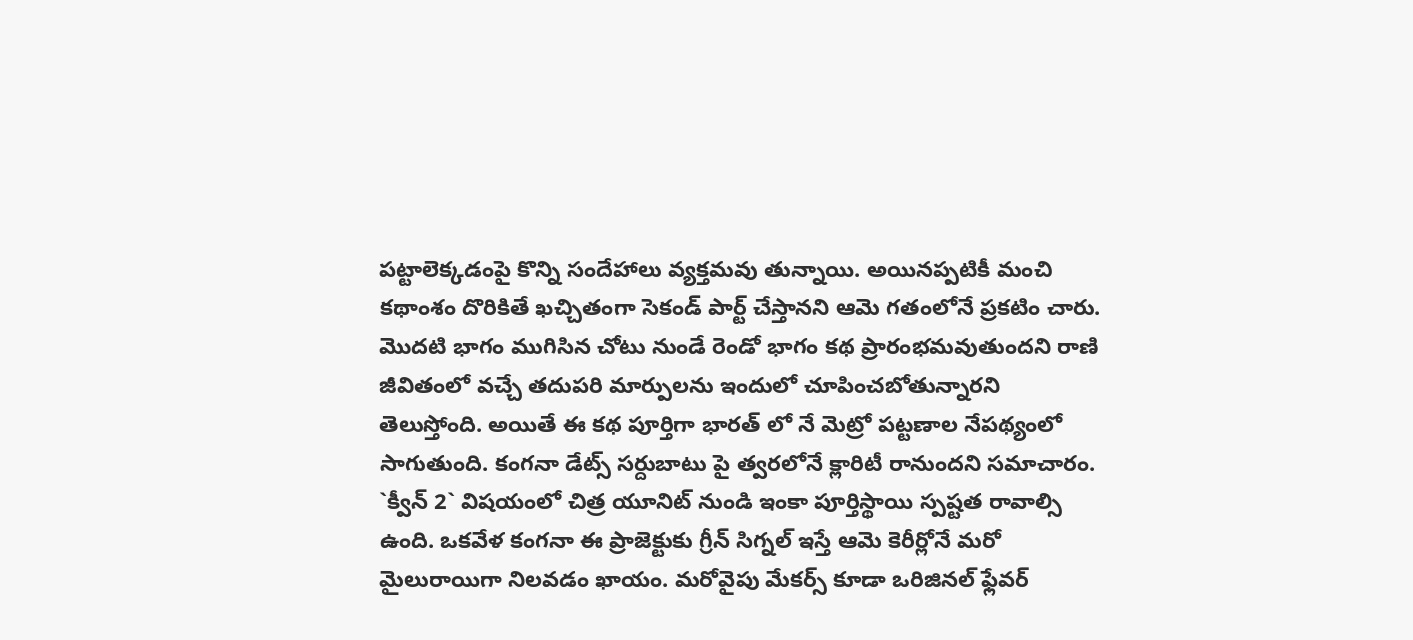పట్టాలెక్కడంపై కొన్ని సందేహాలు వ్యక్తమవు తున్నాయి. అయినప్పటికీ మంచి కథాంశం దొరికితే ఖచ్చితంగా సెకండ్ పార్ట్ చేస్తానని ఆమె గతంలోనే ప్రకటిం చారు. మొదటి భాగం ముగిసిన చోటు నుండే రెండో భాగం కథ ప్రారంభమవుతుందని రాణి జీవితంలో వచ్చే తదుపరి మార్పులను ఇందులో చూపించబోతున్నారని తెలుస్తోంది. అయితే ఈ కథ పూర్తిగా భారత్ లో నే మెట్రో పట్టణాల నేపథ్యంలో సాగుతుంది. కంగనా డేట్స్ సర్దుబాటు పై త్వరలోనే క్లారిటీ రానుందని సమాచారం.
`క్వీన్ 2` విషయంలో చిత్ర యూనిట్ నుండి ఇంకా పూర్తిస్థాయి స్పష్టత రావాల్సి ఉంది. ఒకవేళ కంగనా ఈ ప్రాజెక్టుకు గ్రీన్ సిగ్నల్ ఇస్తే ఆమె కెరీర్లోనే మరో మైలురాయిగా నిలవడం ఖాయం. మరోవైపు మేకర్స్ కూడా ఒరిజినల్ ఫ్లేవర్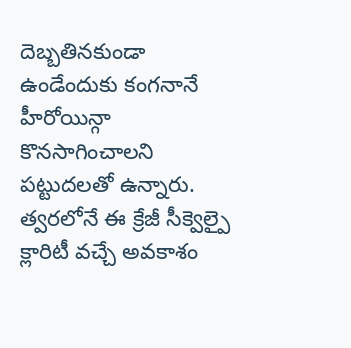దెబ్బతినకుండా ఉండేందుకు కంగనానే హీరోయిన్గా కొనసాగించాలని పట్టుదలతో ఉన్నారు. త్వరలోనే ఈ క్రేజీ సీక్వెల్పై క్లారిటీ వచ్చే అవకాశం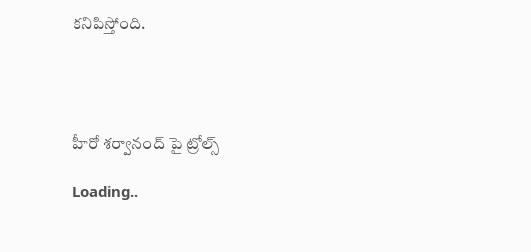కనిపిస్తోంది.




హీరో శర్వానంద్ పై ట్రోల్స్

Loading..